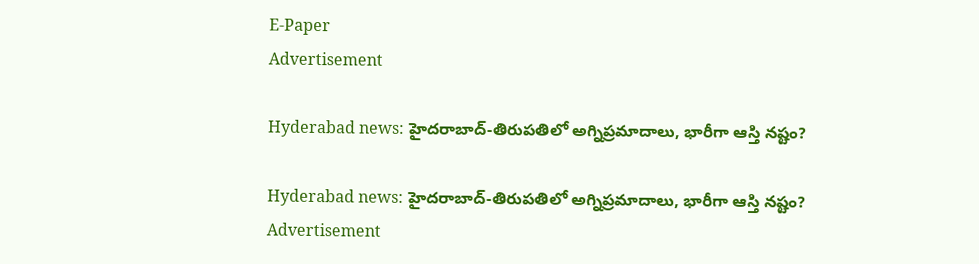E-Paper
Advertisement

Hyderabad news: హైదరాబాద్-తిరుపతిలో అగ్నిప్రమాదాలు, భారీగా ఆస్తి నష్టం?

Hyderabad news: హైదరాబాద్-తిరుపతిలో అగ్నిప్రమాదాలు, భారీగా ఆస్తి నష్టం?
Advertisement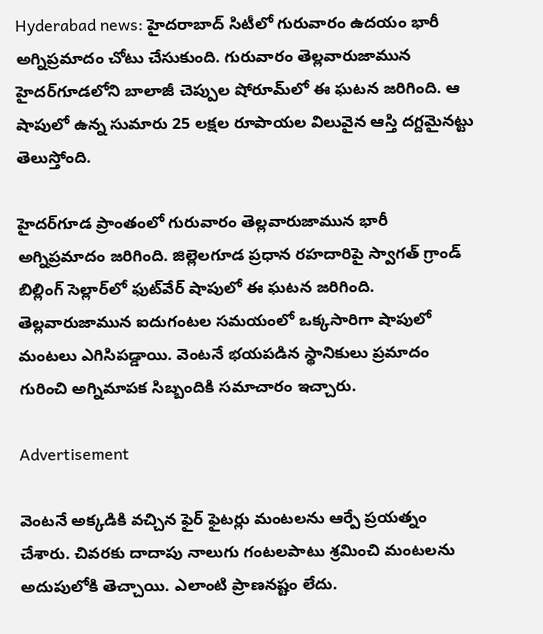Hyderabad news: హైదరాబాద్ సిటీలో గురువారం ఉదయం భారీ అగ్నిప్రమాదం చోటు చేసుకుంది. గురువారం తెల్లవారుజామున హైదర్‌గూడలోని బాలాజీ చెప్పుల షోరూమ్‌లో ఈ ఘటన జరిగింది. ఆ షాపులో ఉన్న సుమారు 25 లక్షల రూపాయల విలువైన ఆస్తి దగ్దమైనట్టు తెలుస్తోంది.

హైదర్‌గూడ ప్రాంతంలో గురువారం తెల్లవారుజామున భారీ అగ్నిప్రమాదం జరిగింది. జిల్లెలగూడ ప్రధాన రహదారిపై స్వాగత్ గ్రాండ్ బిల్లింగ్ సెల్లార్‌లో ఫుట్‌వేర్ షాపులో ఈ ఘటన జరిగింది. తెల్లవారుజామున ఐదుగంటల సమయంలో ఒక్కసారిగా షాపులో మంటలు ఎగిసిపడ్డాయి. వెంటనే భయపడిన స్థానికులు ప్రమాదం గురించి అగ్నిమాపక సిబ్బందికి సమాచారం ఇచ్చారు.

Advertisement

వెంటనే అక్కడికి వచ్చిన ఫైర్ ఫైటర్లు మంటలను ఆర్పే ప్రయత్నం చేశారు. చివరకు దాదాపు నాలుగు గంటలపాటు శ్రమించి మంటలను అదుపులోకి తెచ్చాయి. ఎలాంటి ప్రాణనష్టం లేదు.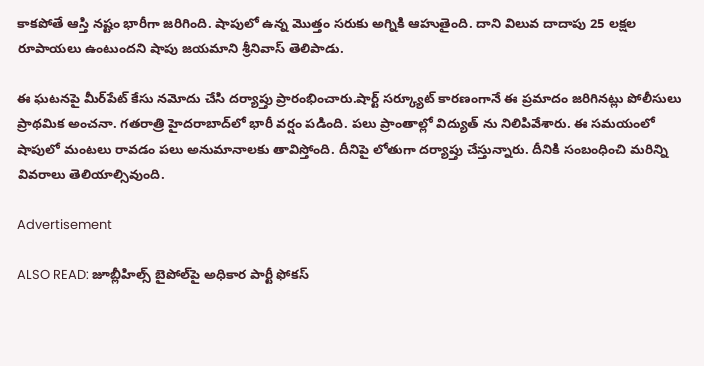కాకపోతే ఆస్తి నష్టం భారీగా జరిగింది. షాపులో ఉన్న మొత్తం సరుకు అగ్నికి ఆహుతైంది. దాని విలువ దాదాపు 25 లక్షల రూపాయలు ఉంటుందని షాపు జయమాని శ్రీనివాస్ తెలిపాడు.

ఈ ఘటనపై మీర్‌పేట్ కేసు నమోదు చేసి దర్యాప్తు ప్రారంభించారు.షార్ట్ సర్క్యూట్ కారణంగానే ఈ ప్రమాదం జరిగినట్లు పోలీసులు ప్రాథమిక అంచనా. గతరాత్రి హైదరాబాద్‌లో భారీ వర్షం పడింది. పలు ప్రాంతాల్లో విద్యుత్ ను నిలిపివేశారు. ఈ సమయంలో షాపులో మంటలు రావడం పలు అనుమానాలకు తావిస్తోంది. దీనిపై లోతుగా దర్యాప్తు చేస్తున్నారు. దీనికి సంబంధించి మరిన్ని వివరాలు తెలియాల్సివుంది.

Advertisement

ALSO READ: జూబ్లీహిల్స్ బైపోల్‌పై అధికార పార్టీ ఫోకస్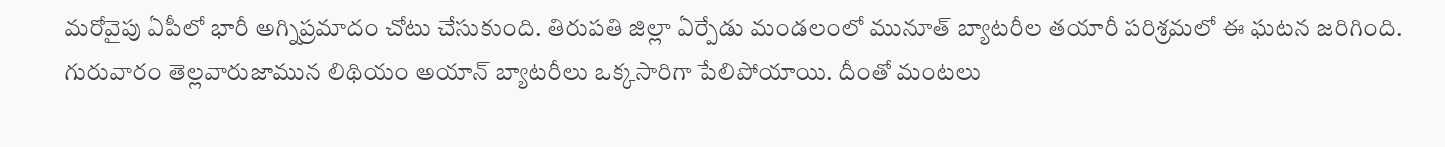మరోవైపు ఏపీలో భారీ అగ్నిప్రమాదం చోటు చేసుకుంది. తిరుపతి జిల్లా ఏర్పేడు మండలంలో మునూత్ బ్యాటరీల తయారీ పరిశ్రమలో ఈ ఘటన జరిగింది. గురువారం తెల్లవారుజామున లిథియం అయాన్ బ్యాటరీలు ఒక్కసారిగా పేలిపోయాయి. దీంతో మంటలు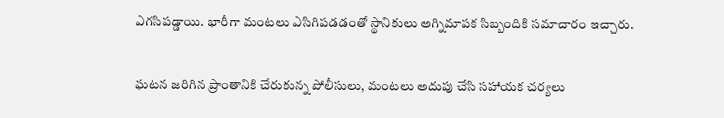ఎగసిపడ్డాయి. భారీగా మంటలు ఎసిగిపడడంతో స్థానికులు అగ్నిమాపక సిబ్బందికి సమాచారం ఇచ్చారు.

ఘటన జరిగిన ప్రాంతానికి చేరుకున్న పోలీసులు, మంటలు అదుపు చేసి సహాయక చర్యలు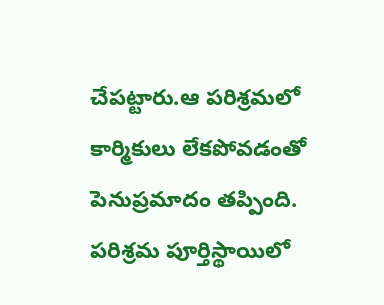చేపట్టారు.ఆ పరిశ్రమలో కార్మికులు లేకపోవడంతో పెనుప్రమాదం తప్పింది. పరిశ్రమ పూర్తిస్థాయిలో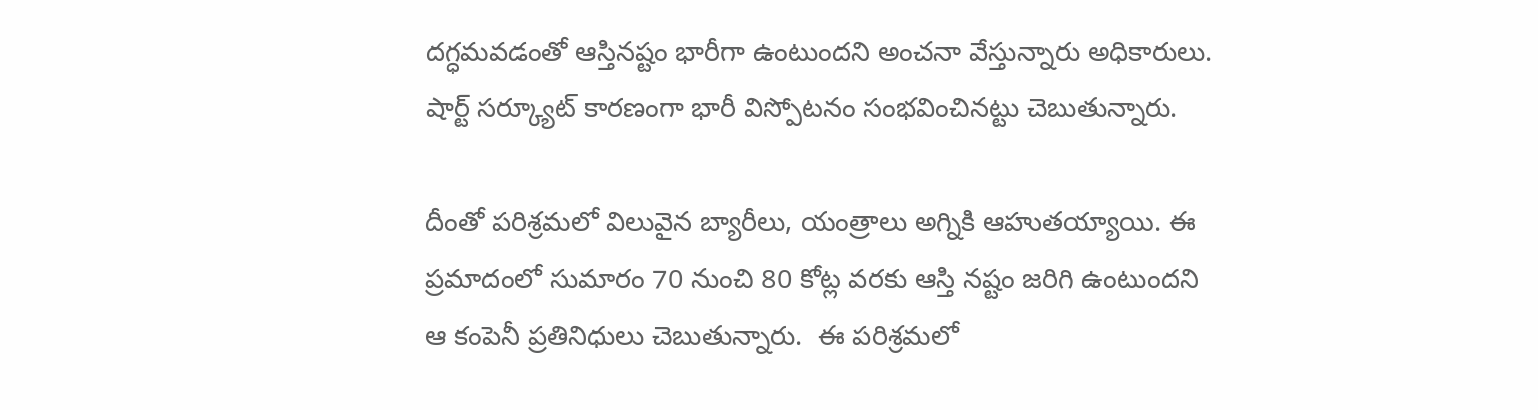దగ్ధమవడంతో ఆస్తినష్టం భారీగా ఉంటుందని అంచనా వేస్తున్నారు అధికారులు. షార్ట్ సర్క్యూట్ కారణంగా భారీ విస్పోటనం సంభవించినట్టు చెబుతున్నారు.

దీంతో పరిశ్రమలో విలువైన బ్యారీలు, యంత్రాలు అగ్నికి ఆహుతయ్యాయి. ఈ ప్రమాదంలో సుమారం 70 నుంచి 80 కోట్ల వరకు ఆస్తి నష్టం జరిగి ఉంటుందని ఆ కంపెనీ ప్రతినిధులు చెబుతున్నారు.  ఈ పరిశ్రమలో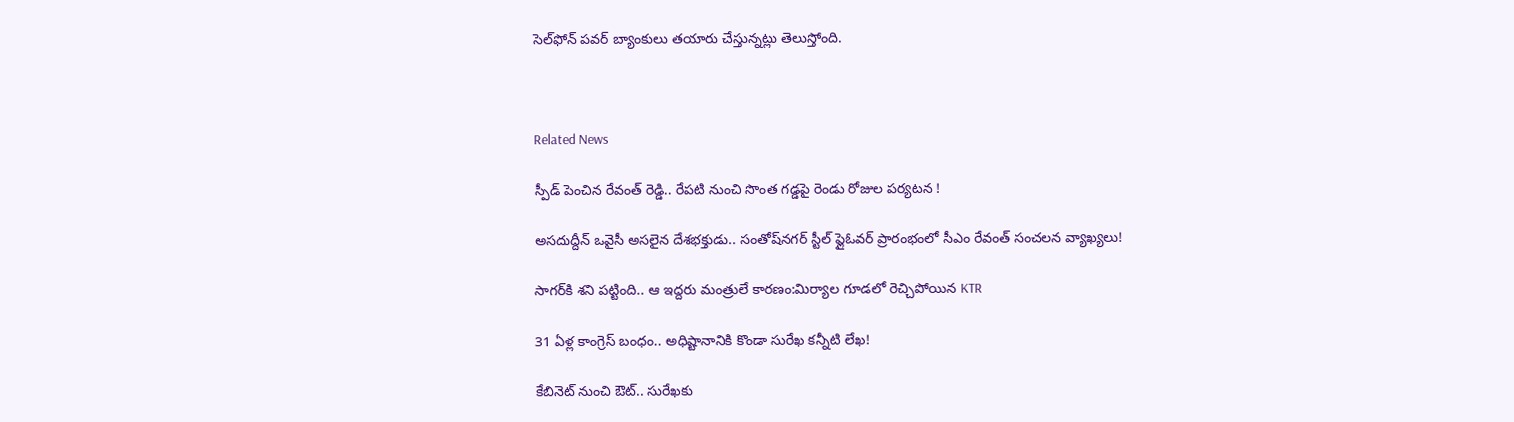సెల్‌ఫోన్ పవర్ బ్యాంకులు తయారు చేస్తున్నట్లు తెలుస్తోంది.



Related News

స్పీడ్ పెంచిన రేవంత్ రెడ్డి.. రేపటి నుంచి సొంత గడ్డపై రెండు రోజుల పర్యటన !

అసదుద్దీన్ ఒవైసీ అసలైన దేశభక్తుడు.. సంతోష్‌నగర్ స్టీల్ ఫ్లైఓవర్ ప్రారంభంలో సీఎం రేవంత్ సంచలన వ్యాఖ్యలు!

సాగర్‌కి శని పట్టింది.. ఆ ఇద్దరు మంత్రులే కారణం:మిర్యాల గూడలో రెచ్చిపోయిన KTR

31 ఏళ్ల కాంగ్రెస్ బంధం.. అధిష్టానానికి కొండా సురేఖ కన్నీటి లేఖ!

కేబినెట్ నుంచి ఔట్.. సురేఖకు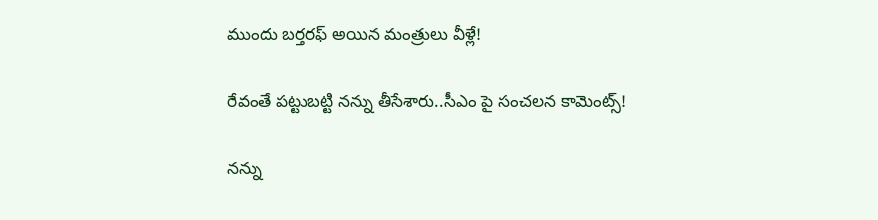ముందు బర్తరఫ్ అయిన మంత్రులు వీళ్లే!

రేవంతే పట్టుబట్టి నన్ను తీసేశారు..సీఎం పై సంచలన కామెంట్స్!

నన్ను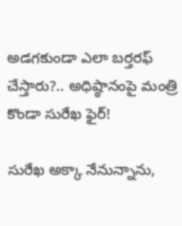అడగకుండా ఎలా బర్తరఫ్ చేస్తారు?.. అధిష్ఠానంపై మంత్రి కొండా సురేఖ ఫైర్!

సురేఖ అక్కా నేనున్నాను,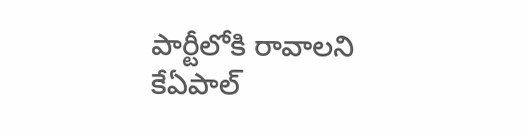పార్టీలోకి రావాలని కేఏపాల్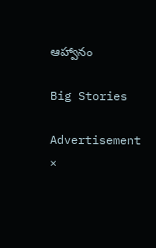ఆహ్వానం

Big Stories

Advertisement
×